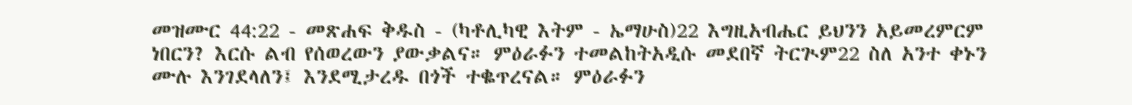መዝሙር 44:22 - መጽሐፍ ቅዱስ - (ካቶሊካዊ እትም - ኤማሁስ)22 እግዚአብሔር ይህንን አይመረምርም ነበርን? እርሱ ልብ የሰወረውን ያውቃልና። ምዕራፉን ተመልከትአዲሱ መደበኛ ትርጒም22 ስለ አንተ ቀኑን ሙሉ እንገደላለን፤ እንደሚታረዱ በጎች ተቈጥረናል። ምዕራፉን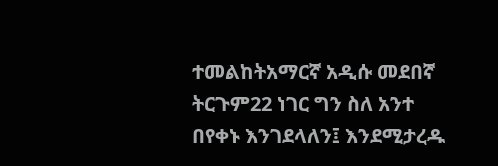ተመልከትአማርኛ አዲሱ መደበኛ ትርጉም22 ነገር ግን ስለ አንተ በየቀኑ እንገደላለን፤ እንደሚታረዱ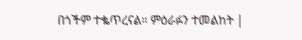በጎችም ተቈጥረናል። ምዕራፉን ተመልከት |